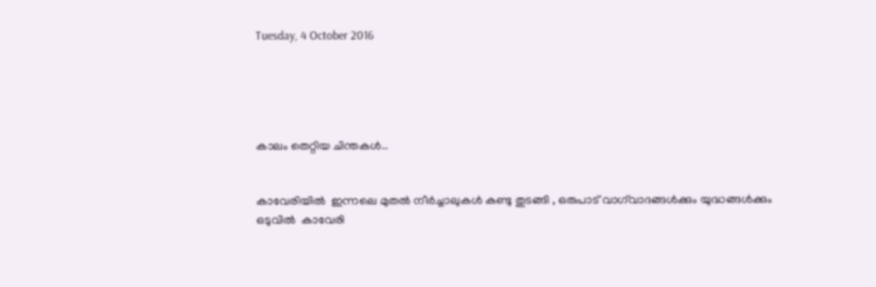Tuesday, 4 October 2016





കാലം തെറ്റിയ ചിന്തകൾ..


കാവേരിയിൽ  ഇന്നലെ മുതൽ നീർച്ചാലുകൾ കണ്ടു തുടങ്ങി , ഒരുപാട് വാഗ്‌വാദങ്ങൾക്കും യുദ്ധങ്ങൾക്കും ഒടുവിൽ  കാവേരി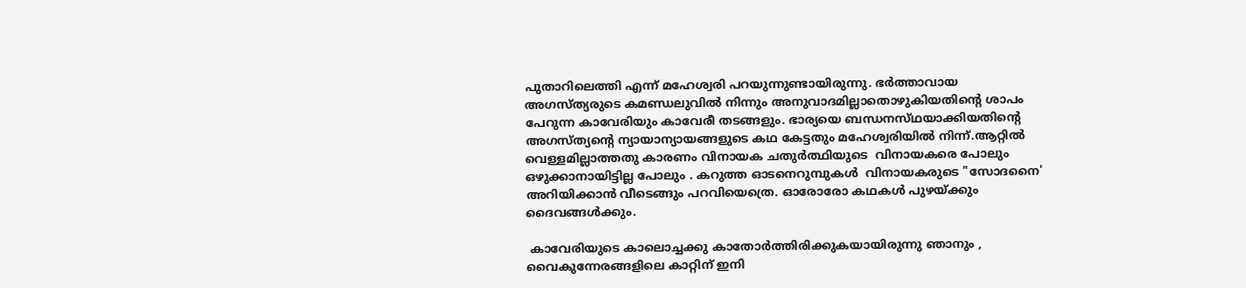പുതാറിലെത്തി എന്ന് മഹേശ്വരി പറയുന്നുണ്ടായിരുന്നു. ഭർത്താവായ അഗസ്ത്യരുടെ കമണ്ഡലുവിൽ നിന്നും അനുവാദമില്ലാതൊഴുകിയതിന്റെ ശാപം പേറുന്ന കാവേരിയും കാവേരീ തടങ്ങളും. ഭാര്യയെ ബന്ധനസ്‌ഥയാക്കിയതിന്റെ  അഗസ്ത്യന്റെ ന്യായാന്യായങ്ങളുടെ കഥ കേട്ടതും മഹേശ്വരിയിൽ നിന്ന്.ആറ്റിൽ വെള്ളമില്ലാത്തതു കാരണം വിനായക ചതുർത്ഥിയുടെ  വിനായകരെ പോലും ഒഴുക്കാനായിട്ടില്ല പോലും . കറുത്ത ഓടനെറുമ്പുകൾ  വിനായകരുടെ "സോദനൈ' അറിയിക്കാൻ വീടെങ്ങും പറവിയെത്രെ. ഓരോരോ കഥകൾ പുഴയ്ക്കും ദൈവങ്ങൾക്കും.

 കാവേരിയുടെ കാലൊച്ചക്കു കാതോർത്തിരിക്കുകയായിരുന്നു ഞാനും , വൈകുന്നേരങ്ങളിലെ കാറ്റിന് ഇനി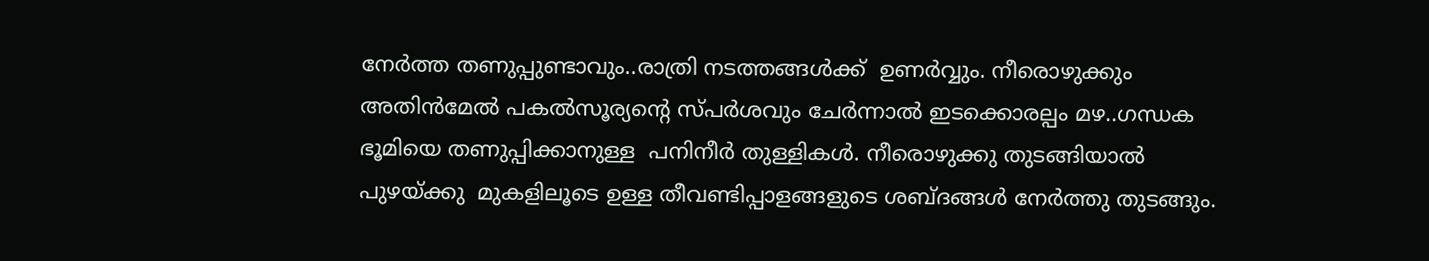നേർത്ത തണുപ്പുണ്ടാവും..രാത്രി നടത്തങ്ങൾക്ക്‌  ഉണർവ്വും. നീരൊഴുക്കും അതിൻമേൽ പകൽസൂര്യന്റെ സ്പർശവും ചേർന്നാൽ ഇടക്കൊരല്പം മഴ..ഗന്ധക ഭൂമിയെ തണുപ്പിക്കാനുള്ള  പനിനീർ തുള്ളികൾ. നീരൊഴുക്കു തുടങ്ങിയാൽ പുഴയ്ക്കു  മുകളിലൂടെ ഉള്ള തീവണ്ടിപ്പാളങ്ങളുടെ ശബ്ദങ്ങൾ നേർത്തു തുടങ്ങും.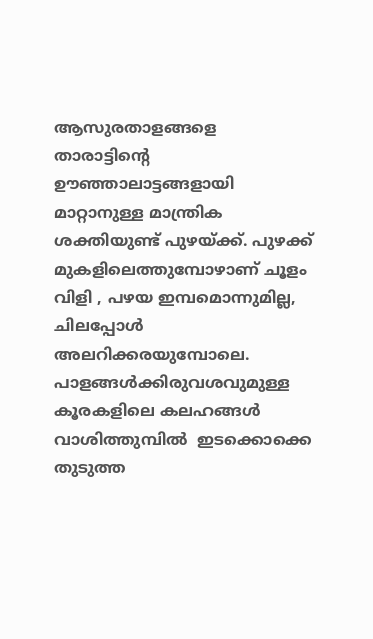ആസുരതാളങ്ങളെ  താരാട്ടിന്റെ ഊഞ്ഞാലാട്ടങ്ങളായി മാറ്റാനുള്ള മാന്ത്രിക ശക്തിയുണ്ട് പുഴയ്‌ക്ക്‌. പുഴക്ക് മുകളിലെത്തുമ്പോഴാണ് ചൂളം വിളി , പഴയ ഇമ്പമൊന്നുമില്ല, ചിലപ്പോൾ അലറിക്കരയുമ്പോലെ. പാളങ്ങൾക്കിരുവശവുമുള്ള കൂരകളിലെ കലഹങ്ങൾ വാശിത്തുമ്പിൽ  ഇടക്കൊക്കെ തുടുത്ത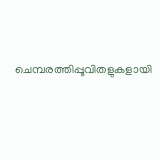ചെമ്പരത്തിപ്പൂവിതളുകളായി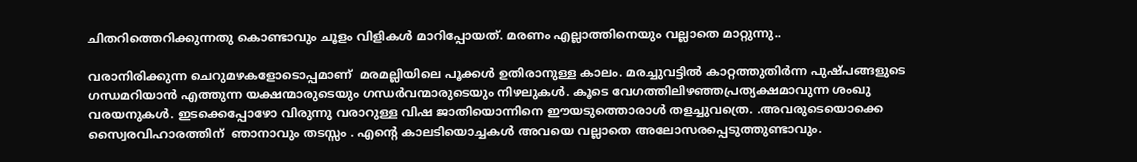ചിതറിത്തെറിക്കുന്നതു കൊണ്ടാവും ചൂളം വിളികൾ മാറിപ്പോയത്. മരണം എല്ലാത്തിനെയും വല്ലാതെ മാറ്റുന്നു..

വരാനിരിക്കുന്ന ചെറുമഴകളോടൊപ്പമാണ്  മരമല്ലിയിലെ പൂക്കൾ ഉതിരാനുള്ള കാലം. മരച്ചുവട്ടിൽ കാറ്റത്തുതിർന്ന പുഷ്പങ്ങളുടെ ഗന്ധമറിയാൻ എത്തുന്ന യക്ഷന്മാരുടെയും ഗന്ധർവന്മാരുടെയും നിഴലുകൾ. കൂടെ വേഗത്തിലിഴഞ്ഞപ്രത്യക്ഷമാവുന്ന ശംഖു വരയനുകൾ. ഇടക്കെപ്പോഴോ വിരുന്നു വരാറുള്ള വിഷ ജാതിയൊന്നിനെ ഈയടുത്തൊരാൾ തളച്ചുവത്രെ. .അവരുടെയൊക്കെ  സ്വൈരവിഹാരത്തിന്  ഞാനാവും തടസ്സം . എന്റെ കാലടിയൊച്ചകൾ അവയെ വല്ലാതെ അലോസരപ്പെടുത്തുണ്ടാവും.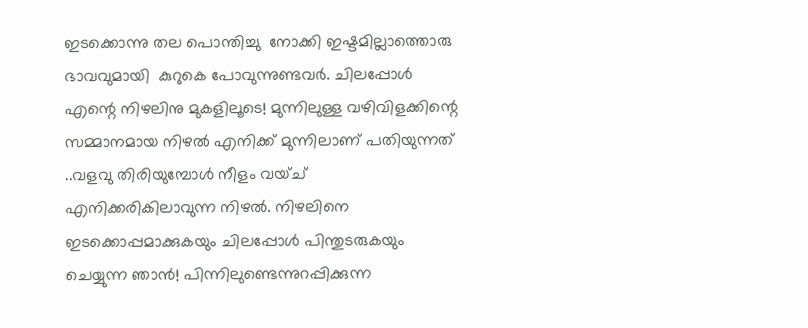ഇടക്കൊന്നു തല പൊന്തിച്ചു  നോക്കി ഇഷ്ടമില്ലാത്തൊരു ഭാവവുമായി  കുറുകെ പോവുന്നുണ്ടവർ. ചിലപ്പോൾ എന്റെ നിഴലിനു മുകളിലൂടെ! മുന്നിലുള്ള വഴിവിളക്കിന്റെ സമ്മാനമായ നിഴൽ എനിക്ക് മുന്നിലാണ് പതിയുന്നത് ..വളവു തിരിയുമ്പോൾ നീളം വയ്ച്  എനിക്കരികിലാവുന്ന നിഴൽ. നിഴലിനെ ഇടക്കൊപ്പമാക്കുകയും ചിലപ്പോൾ പിന്തുടരുകയും ചെയ്യുന്ന ഞാൻ! പിന്നിലുണ്ടെന്നുറപ്പിക്കുന്ന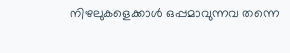നിഴലുകളെക്കാൾ ഒപ്പമാവുന്നവ തന്നെ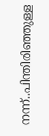നന്ന്..പിന്തിരിഞ്ഞുള്ള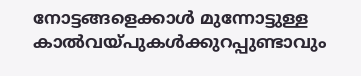നോട്ടങ്ങളെക്കാൾ മുന്നോട്ടുള്ള കാൽവയ്പുകൾക്കുറപ്പുണ്ടാവും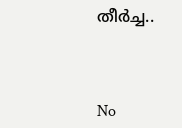തീർച്ച..



No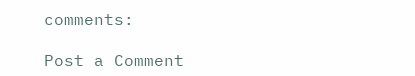comments:

Post a Comment